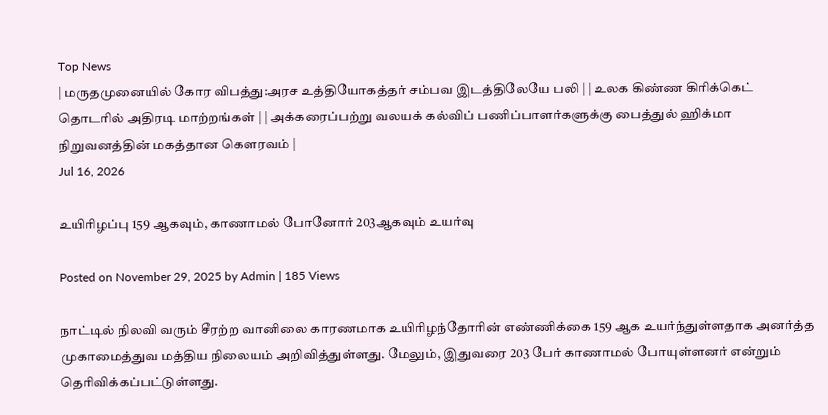Top News
| மருதமுனையில் கோர விபத்து:அரச உத்தியோகத்தர் சம்பவ இடத்திலேயே பலி | | உலக கிண்ண கிரிக்கெட் தொடரில் அதிரடி மாற்றங்கள் | | அக்கரைப்பற்று வலயக் கல்விப் பணிப்பாளர்களுக்கு பைத்துல் ஹிக்மா நிறுவனத்தின் மகத்தான கௌரவம் |
Jul 16, 2026

உயிரிழப்பு 159 ஆகவும், காணாமல் போனோர் 203ஆகவும் உயர்வு

Posted on November 29, 2025 by Admin | 185 Views

நாட்டில் நிலவி வரும் சீரற்ற வானிலை காரணமாக உயிரிழந்தோரின் எண்ணிக்கை 159 ஆக உயர்ந்துள்ளதாக அனர்த்த முகாமைத்துவ மத்திய நிலையம் அறிவித்துள்ளது. மேலும், இதுவரை 203 பேர் காணாமல் போயுள்ளனர் என்றும் தெரிவிக்கப்பட்டுள்ளது.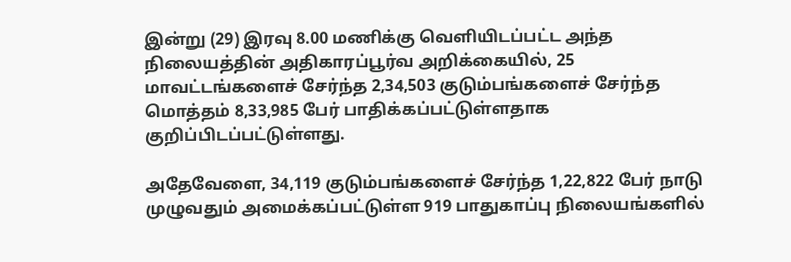இன்று (29) இரவு 8.00 மணிக்கு வெளியிடப்பட்ட அந்த நிலையத்தின் அதிகாரப்பூர்வ அறிக்கையில், 25 மாவட்டங்களைச் சேர்ந்த 2,34,503 குடும்பங்களைச் சேர்ந்த மொத்தம் 8,33,985 பேர் பாதிக்கப்பட்டுள்ளதாக குறிப்பிடப்பட்டுள்ளது.

அதேவேளை, 34,119 குடும்பங்களைச் சேர்ந்த 1,22,822 பேர் நாடு முழுவதும் அமைக்கப்பட்டுள்ள 919 பாதுகாப்பு நிலையங்களில்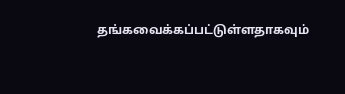தங்கவைக்கப்பட்டுள்ளதாகவும்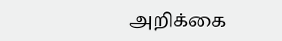அறிக்கை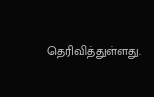தெரிவித்துள்ளது.